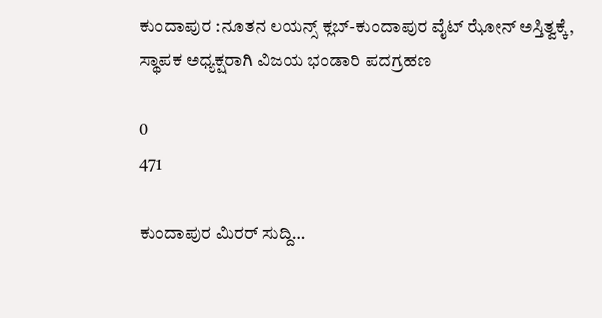ಕುಂದಾಪುರ :ನೂತನ ಲಯನ್ಸ್ ಕ್ಲಬ್-ಕುಂದಾಪುರ ವೈಟ್ ಝೋನ್ ಅಸ್ತಿತ್ವಕ್ಕೆ, ಸ್ಥಾಪಕ ಅಧ್ಯಕ್ಷರಾಗಿ ವಿಜಯ ಭಂಡಾರಿ ಪದಗ್ರಹಣ

0
471

ಕುಂದಾಪುರ ಮಿರರ್ ಸುದ್ದಿ…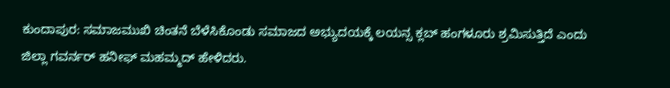ಕುಂದಾಪುರ: ಸಮಾಜಮುಖಿ ಚಿಂತನೆ ಬೆಳೆಸಿಕೊಂಡು ಸಮಾಜದ ಅಭ್ಯುದಯಕ್ಕೆ ಲಯನ್ಸ ಕ್ಲಬ್ ಹಂಗಳೂರು ಶ್ರಮಿಸುತ್ತಿದೆ ಎಂದು ಜಿಲ್ಲಾ ಗವರ್ನರ್ ಹನೀಫ್ ಮಹಮ್ಮದ್ ಹೇಳಿದರು.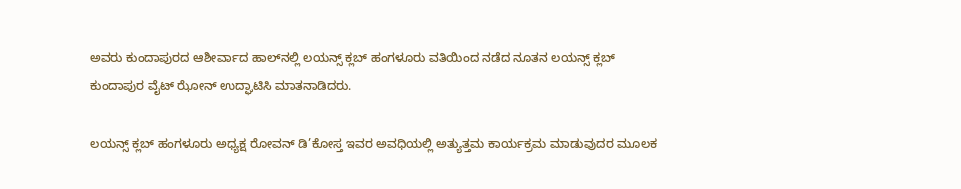ಅವರು ಕುಂದಾಪುರದ ಆಶೀರ್ವಾದ ಹಾಲ್‍ನಲ್ಲಿ ಲಯನ್ಸ್ ಕ್ಲಬ್ ಹಂಗಳೂರು ವತಿಯಿಂದ ನಡೆದ ನೂತನ ಲಯನ್ಸ್ ಕ್ಲಬ್ ಕುಂದಾಪುರ ವೈಟ್ ಝೋನ್ ಉದ್ಘಾಟಿಸಿ ಮಾತನಾಡಿದರು.

ಲಯನ್ಸ್ ಕ್ಲಬ್ ಹಂಗಳೂರು ಅಧ್ಯಕ್ಷ ರೋವನ್ ಡಿ’ಕೋಸ್ತ ಇವರ ಅವಧಿಯಲ್ಲಿ ಅತ್ಯುತ್ತಮ ಕಾರ್ಯಕ್ರಮ ಮಾಡುವುದರ ಮೂಲಕ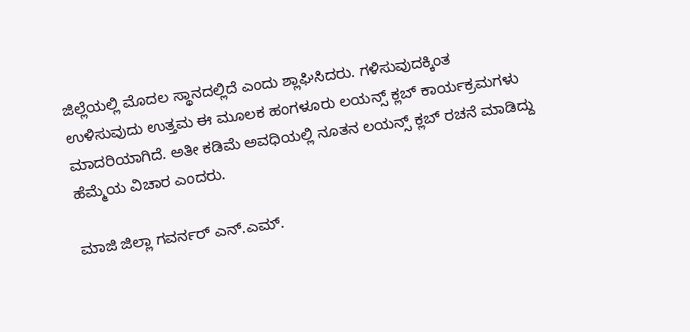ಜಿಲ್ಲೆಯಲ್ಲಿ ಮೊದಲ ಸ್ಥಾನದಲ್ಲಿದೆ ಎಂದು ಶ್ಲಾಘಿಸಿದರು. ಗಳಿಸುವುದಕ್ಕಿಂತ ಉಳಿಸುವುದು ಉತ್ತಮ ಈ ಮೂಲಕ ಹಂಗಳೂರು ಲಯನ್ಸ್ ಕ್ಲಬ್ ಕಾರ್ಯಕ್ರಮಗಳು ಮಾದರಿಯಾಗಿದೆ. ಅತೀ ಕಡಿಮೆ ಅವಧಿಯಲ್ಲಿ ನೂತನ ಲಯನ್ಸ್ ಕ್ಲಬ್ ರಚನೆ ಮಾಡಿದ್ದು ಹೆಮ್ಮೆಯ ವಿಚಾರ ಎಂದರು.

ಮಾಜಿ ಜಿಲ್ಲಾ ಗವರ್ನರ್ ಎನ್.ಎಮ್.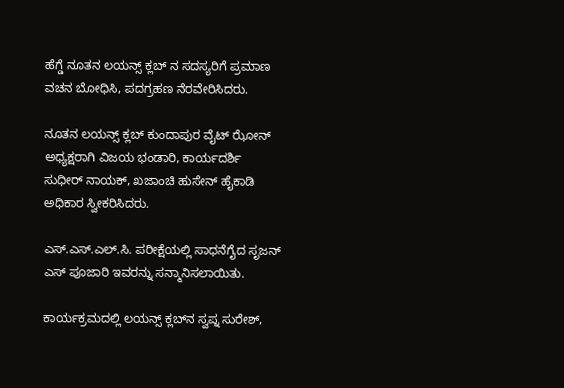ಹೆಗ್ಡೆ ನೂತನ ಲಯನ್ಸ್ ಕ್ಲಬ್ ನ ಸದಸ್ಯರಿಗೆ ಪ್ರಮಾಣ ವಚನ ಬೋಧಿಸಿ, ಪದಗ್ರಹಣ ನೆರವೇರಿಸಿದರು.

ನೂತನ ಲಯನ್ಸ್ ಕ್ಲಬ್ ಕುಂದಾಪುರ ವೈಟ್ ಝೋನ್ ಅಧ್ಯಕ್ಷರಾಗಿ ವಿಜಯ ಭಂಡಾರಿ, ಕಾರ್ಯದರ್ಶಿ ಸುಧೀರ್ ನಾಯಕ್, ಖಜಾಂಚಿ ಹುಸೇನ್ ಹೈಕಾಡಿ ಅಧಿಕಾರ ಸ್ವೀಕರಿಸಿದರು.

ಎಸ್.ಎಸ್.ಎಲ್.ಸಿ. ಪರೀಕ್ಷೆಯಲ್ಲಿ ಸಾಧನೆಗೈದ ಸೃಜನ್ ಎಸ್ ಪೂಜಾರಿ ಇವರನ್ನು ಸನ್ಮಾನಿಸಲಾಯಿತು.

ಕಾರ್ಯಕ್ರಮದಲ್ಲಿ ಲಯನ್ಸ್ ಕ್ಲಬ್‍ನ ಸ್ವಪ್ನ ಸುರೇಶ್,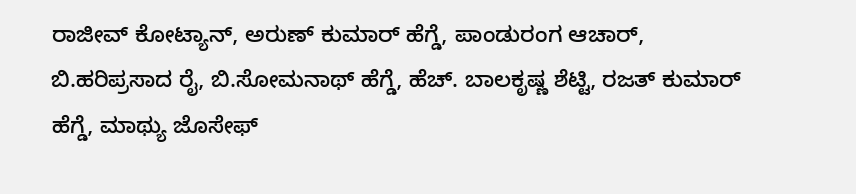ರಾಜೀವ್ ಕೋಟ್ಯಾನ್, ಅರುಣ್ ಕುಮಾರ್ ಹೆಗ್ಡೆ, ಪಾಂಡುರಂಗ ಆಚಾರ್, ಬಿ.ಹರಿಪ್ರಸಾದ ರೈ, ಬಿ.ಸೋಮನಾಥ್ ಹೆಗ್ಡೆ, ಹೆಚ್. ಬಾಲಕೃಷ್ಣ ಶೆಟ್ಟಿ, ರಜತ್ ಕುಮಾರ್ ಹೆಗ್ಡೆ, ಮಾಥ್ಯು ಜೊಸೇಫ್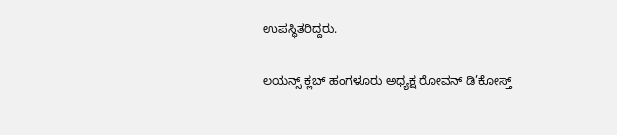ಉಪಸ್ಥಿತರಿದ್ದರು.

ಲಯನ್ಸ್ ಕ್ಲಬ್ ಹಂಗಳೂರು ಅಧ್ಯಕ್ಷ ರೋವನ್ ಡಿ’ಕೋಸ್ತ್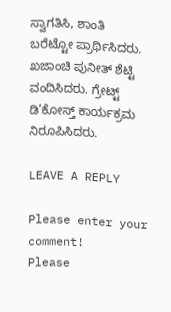ಸ್ವಾಗತಿಸಿ, ಶಾಂತಿ ಬರೆಟ್ಟೋ ಪ್ರಾರ್ಥಿಸಿದರು. ಖಜಾಂಚಿ ಪುನೀತ್ ಶೆಟ್ಟಿ ವಂದಿಸಿದರು. ಗ್ರೇಟ್ಟ್ ಡಿ’ಕೋಸ್ತ್ ಕಾರ್ಯಕ್ರಮ ನಿರೂಪಿಸಿದರು.

LEAVE A REPLY

Please enter your comment!
Please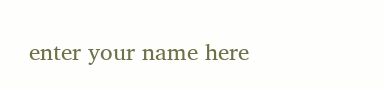enter your name here